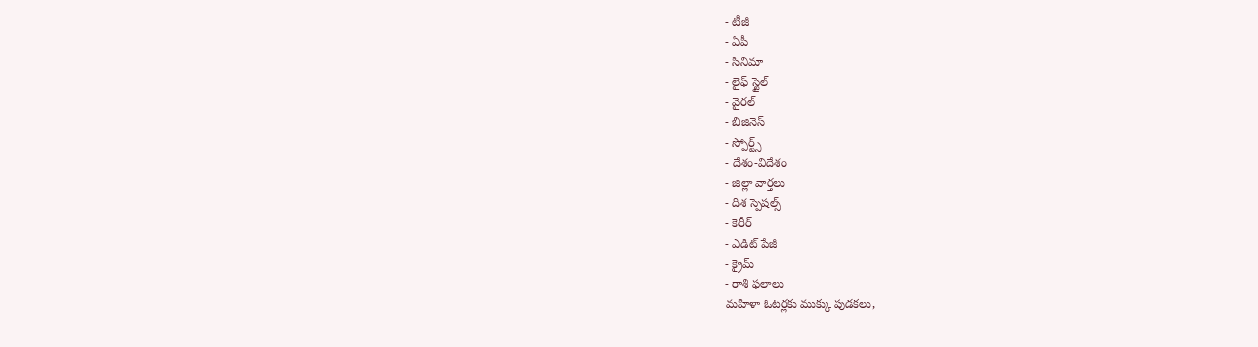- టీజీ
- ఏపీ
- సినిమా
- లైఫ్ స్టైల్
- వైరల్
- బిజినెస్
- స్పోర్ట్స్
- దేశం-విదేశం
- జిల్లా వార్తలు
- దిశ స్పెషల్స్
- కెరీర్
- ఎడిట్ పేజీ
- క్రైమ్
- రాశి ఫలాలు
మహిళా ఓటర్లకు ముక్కు పుడకలు,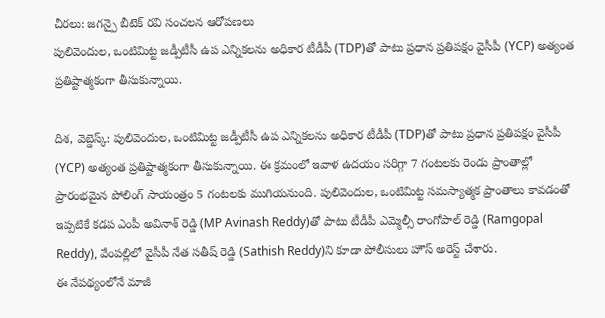చీరలు: జగన్పై బీటెక్ రవి సంచలన ఆరోపణలు
పులివెందుల, ఒంటిమిట్ట జడ్పీటీసీ ఉప ఎన్నికలను అధికార టీడీపీ (TDP)తో పాటు ప్రధాన ప్రతిపక్షం వైసీపీ (YCP) అత్యంత ప్రతిష్టాత్మకంగా తీసుకున్నాయి.

దిశ, వెబ్డెస్క్: పులివెందుల, ఒంటిమిట్ట జడ్పీటీసీ ఉప ఎన్నికలను అధికార టీడీపీ (TDP)తో పాటు ప్రధాన ప్రతిపక్షం వైసీపీ (YCP) అత్యంత ప్రతిష్టాత్మకంగా తీసుకున్నాయి. ఈ క్రమంలో ఇవాళ ఉదయం సరిగ్గా 7 గంటలకు రెండు ప్రాంతాల్లో ప్రారంభమైన పోలింగ్ సాయంత్రం 5 గంటలకు ముగియనుంది. పులివెందుల, ఒంటిమిట్ట సమస్యాత్మక ప్రాంతాలు కావడంతో ఇప్పటికే కడప ఎంపీ అవినాశ్ రెడ్డి (MP Avinash Reddy)తో పాటు టీడీపీ ఎమ్మెల్సీ రాంగోపాల్ రెడ్డి (Ramgopal Reddy), వేంపల్లిలో వైసీపీ నేత సతీష్ రెడ్డి (Sathish Reddy)ని కూడా పోలీసులు హౌస్ అరెస్ట్ చేశారు.
ఈ నేపథ్యంలోనే మాజీ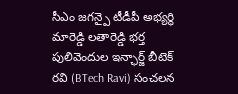సీఎం జగన్పై టీడీపీ అభ్యర్థి మారెడ్డి లతారెడ్డి భర్త పులివెందుల ఇన్ఛార్జ్ బీటెక్ రవి (BTech Ravi) సంచలన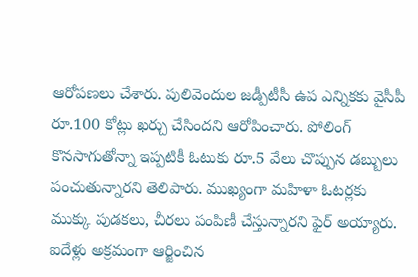ఆరోపణలు చేశారు. పులివెందుల జడ్పీటీసీ ఉప ఎన్నికకు వైసీపీ రూ.100 కోట్లు ఖర్చు చేసిందని ఆరోపించారు. పోలింగ్ కొనసాగుతోన్నా ఇప్పటికీ ఓటుకు రూ.5 వేలు చొప్పున డబ్బులు పంచుతున్నారని తెలిపారు. ముఖ్యంగా మహిళా ఓటర్లకు ముక్కు పుడకలు, చీరలు పంపిణీ చేస్తున్నారని ఫైర్ అయ్యారు. ఐదేళ్లు అక్రమంగా ఆర్జించిన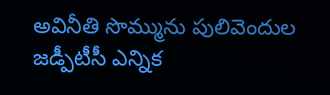అవినీతి సొమ్మును పులివెందుల జడ్పీటీసీ ఎన్నిక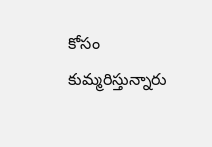కోసం కుమ్మరిస్తున్నారు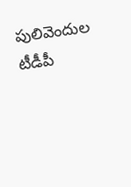పులివెందుల టీడీపీ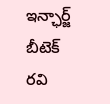ఇన్ఛార్జ్ బీటెక్ రవి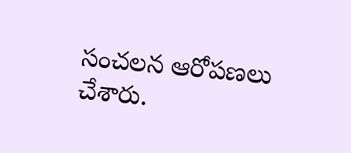సంచలన ఆరోపణలు చేశారు.